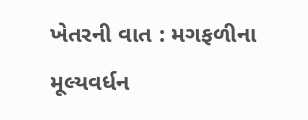ખેતરની વાત : મગફળીના મૂલ્યવર્ધન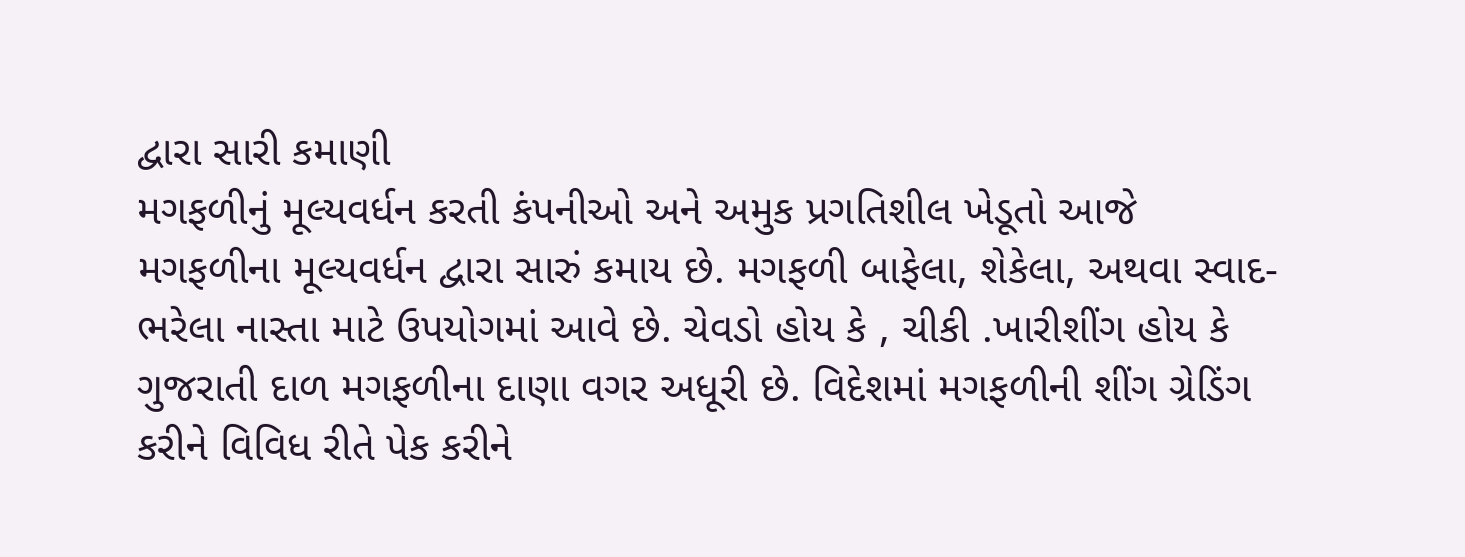દ્વારા સારી કમાણી
મગફળીનું મૂલ્યવર્ધન કરતી કંપનીઓ અને અમુક પ્રગતિશીલ ખેડૂતો આજે મગફળીના મૂલ્યવર્ધન દ્વારા સારું કમાય છે. મગફળી બાફેલા, શેકેલા, અથવા સ્વાદ-ભરેલા નાસ્તા માટે ઉપયોગમાં આવે છે. ચેવડો હોય કે , ચીકી .ખારીશીંગ હોય કે ગુજરાતી દાળ મગફળીના દાણા વગર અધૂરી છે. વિદેશમાં મગફળીની શીંગ ગ્રેડિંગ કરીને વિવિધ રીતે પેક કરીને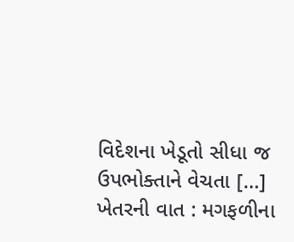વિદેશના ખેડૂતો સીધા જ ઉપભોક્તાને વેચતા […]
ખેતરની વાત : મગફળીના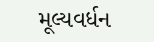મૂલ્યવર્ધન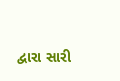દ્વારા સારી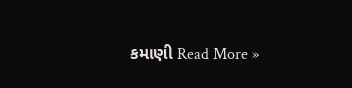કમાણી Read More »